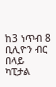ከ3 ነጥብ 8 ቢሊዮን ብር በላይ ካፒታል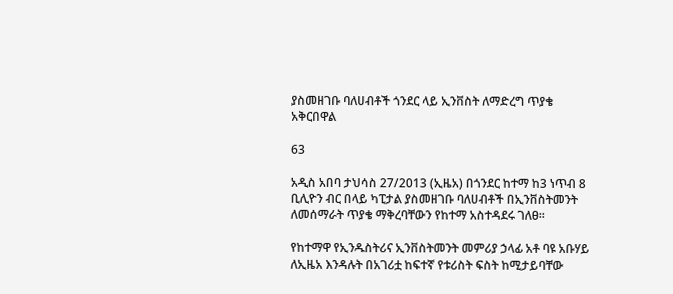ያስመዘገቡ ባለሀብቶች ጎንደር ላይ ኢንቨስት ለማድረግ ጥያቄ አቅርበዋል

63

አዲስ አበባ ታህሳስ 27/2013 (ኢዜአ) በጎንደር ከተማ ከ3 ነጥብ 8 ቢሊዮን ብር በላይ ካፒታል ያስመዘገቡ ባለሀብቶች በኢንቨስትመንት ለመሰማራት ጥያቄ ማቅረባቸውን የከተማ አስተዳደሩ ገለፀ፡፡

የከተማዋ የኢንዱስትሪና ኢንቨስትመንት መምሪያ ኃላፊ አቶ ባዩ አቡሃይ ለኢዜአ እንዳሉት በአገሪቷ ከፍተኛ የቱሪስት ፍስት ከሚታይባቸው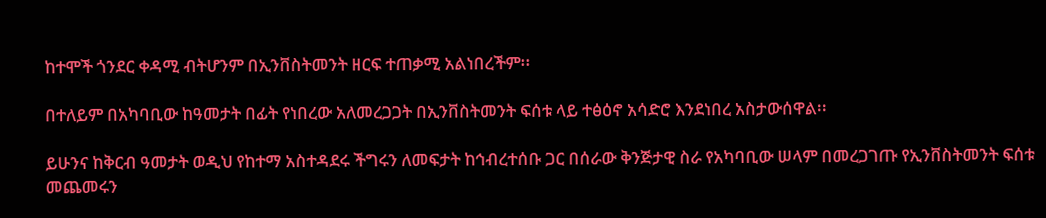ከተሞች ጎንደር ቀዳሚ ብትሆንም በኢንቨስትመንት ዘርፍ ተጠቃሚ አልነበረችም፡፡

በተለይም በአካባቢው ከዓመታት በፊት የነበረው አለመረጋጋት በኢንቨስትመንት ፍሰቱ ላይ ተፅዕኖ አሳድሮ እንደነበረ አስታውሰዋል፡፡

ይሁንና ከቅርብ ዓመታት ወዲህ የከተማ አስተዳደሩ ችግሩን ለመፍታት ከኅብረተሰቡ ጋር በሰራው ቅንጅታዊ ስራ የአካባቢው ሠላም በመረጋገጡ የኢንቨስትመንት ፍሰቱ መጨመሩን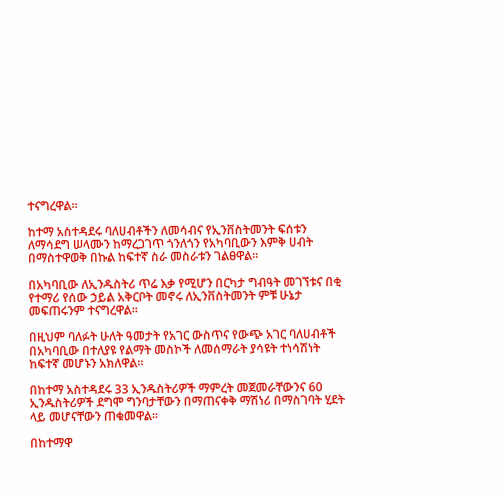ተናግረዋል፡፡

ከተማ አስተዳደሩ ባለሀብቶችን ለመሳብና የኢንቨስትመንት ፍሰቱን ለማሳደግ ሠላሙን ከማረጋገጥ ጎንለጎን የአካባቢውን እምቅ ሀብት በማስተዋወቅ በኩል ከፍተኛ ስራ መስራቱን ገልፀዋል፡፡

በአካባቢው ለኢንዱስትሪ ጥሬ እቃ የሚሆን በርካታ ግብዓት መገኘቱና በቂ የተማሪ የሰው ኃይል አቅርቦት መኖሩ ለኢንቨስትመንት ምቹ ሁኔታ መፍጠሩንም ተናግረዋል፡፡

በዚህም ባለፉት ሁለት ዓመታት የአገር ውስጥና የውጭ አገር ባለሀብቶች በአካባቢው በተለያዩ የልማት መስኮች ለመሰማራት ያሳዩት ተነሳሽነት ከፍተኛ መሆኑን አክለዋል፡፡

በከተማ አስተዳደሩ 33 ኢንዱስትሪዎች ማምረት መጀመራቸውንና 60 ኢንዱስትሪዎች ደግሞ ግንባታቸውን በማጠናቀቅ ማሽነሪ በማስገባት ሂደት ላይ መሆናቸውን ጠቁመዋል፡፡

በከተማዋ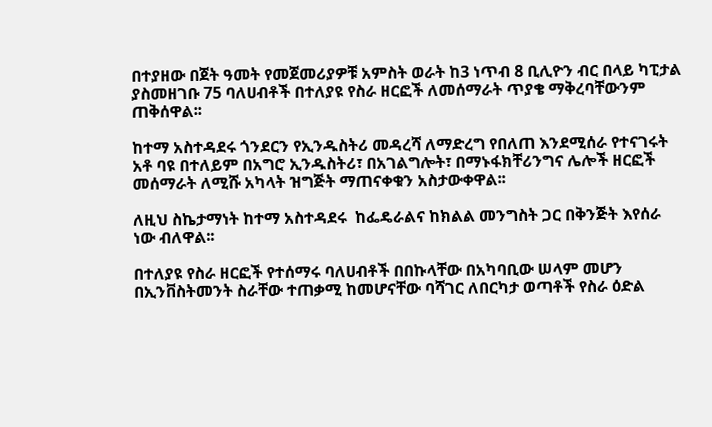በተያዘው በጀት ዓመት የመጀመሪያዎቹ አምስት ወራት ከ3 ነጥብ 8 ቢሊዮን ብር በላይ ካፒታል ያስመዘገቡ 75 ባለሀብቶች በተለያዩ የስራ ዘርፎች ለመሰማራት ጥያቄ ማቅረባቸውንም ጠቅሰዋል፡፡

ከተማ አስተዳደሩ ጎንደርን የኢንዱስትሪ መዳረሻ ለማድረግ የበለጠ እንደሚሰራ የተናገሩት አቶ ባዩ በተለይም በአግሮ ኢንዱስትሪ፣ በአገልግሎት፣ በማኑፋክቸሪንግና ሌሎች ዘርፎች መሰማራት ለሚሹ አካላት ዝግጅት ማጠናቀቁን አስታውቀዋል፡፡

ለዚህ ስኬታማነት ከተማ አስተዳደሩ  ከፌዴራልና ከክልል መንግስት ጋር በቅንጅት እየሰራ ነው ብለዋል፡፡

በተለያዩ የስራ ዘርፎች የተሰማሩ ባለሀብቶች በበኩላቸው በአካባቢው ሠላም መሆን በኢንቨስትመንት ስራቸው ተጠቃሚ ከመሆናቸው ባሻገር ለበርካታ ወጣቶች የስራ ዕድል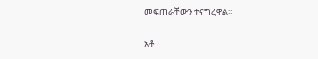መፍጠራቸውን ተናግረዋል፡፡

አቶ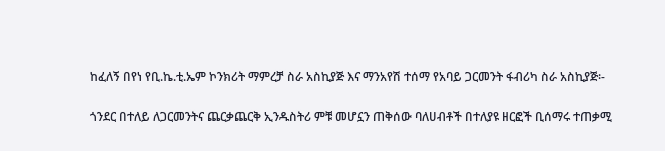ከፈለኝ በየነ የቢ.ኬ.ቲ.ኤም ኮንክሪት ማምረቻ ስራ አስኪያጅ እና ማንአየሽ ተሰማ የአባይ ጋርመንት ፋብሪካ ስራ አስኪያጅ፡-

ጎንደር በተለይ ለጋርመንትና ጨርቃጨርቅ ኢንዱስትሪ ምቹ መሆኗን ጠቅሰው ባለሀብቶች በተለያዩ ዘርፎች ቢሰማሩ ተጠቃሚ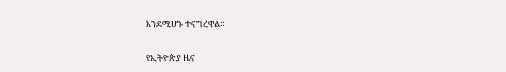እንደሚሆኑ ተናግረዋል።

የኢትዮጵያ ዜና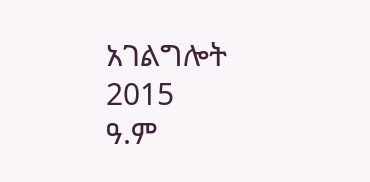አገልግሎት
2015
ዓ.ም